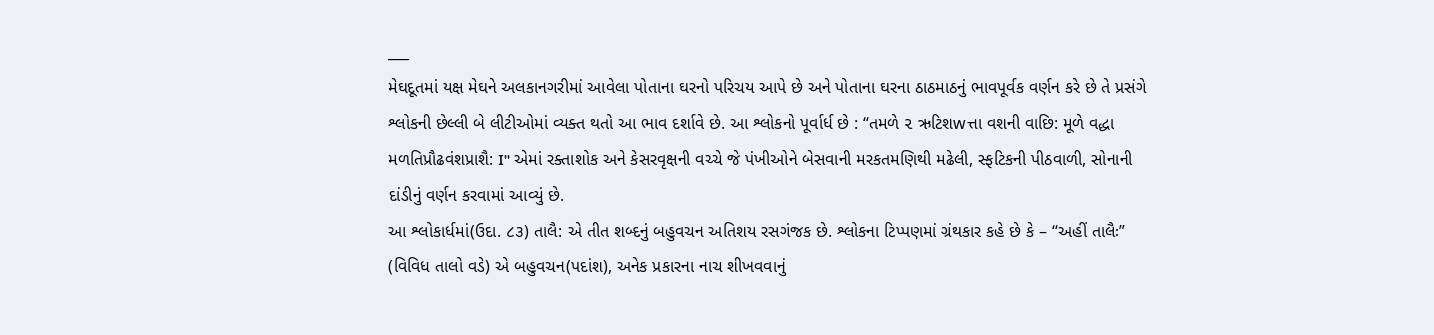___
મેઘદૂતમાં યક્ષ મેઘને અલકાનગરીમાં આવેલા પોતાના ઘરનો પરિચય આપે છે અને પોતાના ઘરના ઠાઠમાઠનું ભાવપૂર્વક વર્ણન કરે છે તે પ્રસંગે શ્લોકની છેલ્લી બે લીટીઓમાં વ્યક્ત થતો આ ભાવ દર્શાવે છે. આ શ્લોકનો પૂર્વાર્ધ છે : “તમળે ૨ ઋટિશwત્તા વશની વાછિ: મૂળે વદ્ધા મળતિપ્રૌઢવંશપ્રાશૈ: I'' એમાં રક્તાશોક અને કેસરવૃક્ષની વચ્ચે જે પંખીઓને બેસવાની મરકતમણિથી મઢેલી, સ્ફટિકની પીઠવાળી, સોનાની દાંડીનું વર્ણન કરવામાં આવ્યું છે.
આ શ્લોકાર્ધમાં(ઉદા. ૮૩) તાલૈ: એ તીત શબ્દનું બહુવચન અતિશય રસગંજક છે. શ્લોકના ટિપ્પણમાં ગ્રંથકાર કહે છે કે – “અહીં તાલૈઃ” (વિવિધ તાલો વડે) એ બહુવચન(પદાંશ), અનેક પ્રકારના નાચ શીખવવાનું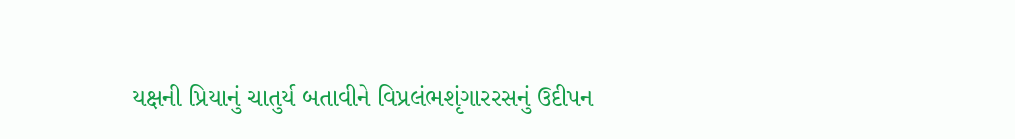યક્ષની પ્રિયાનું ચાતુર્ય બતાવીને વિપ્રલંભશૃંગારરસનું ઉદીપન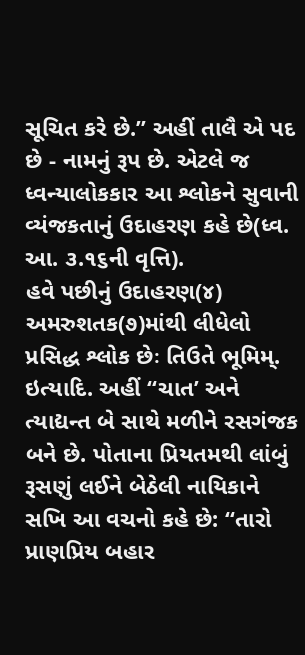સૂચિત કરે છે.” અહીં તાલૈ એ પદ છે - નામનું રૂપ છે. એટલે જ ધ્વન્યાલોકકાર આ શ્લોકને સુવાની વ્યંજકતાનું ઉદાહરણ કહે છે(ધ્વ. આ. ૩.૧૬ની વૃત્તિ).
હવે પછીનું ઉદાહરણ(૪) અમરુશતક(૭)માંથી લીધેલો પ્રસિદ્ધ શ્લોક છેઃ તિઉતે ભૂમિમ્. ઇત્યાદિ. અહીં “ચાત’ અને ત્યાદ્યન્ત બે સાથે મળીને રસગંજક બને છે. પોતાના પ્રિયતમથી લાંબું રૂસણું લઈને બેઠેલી નાયિકાને સખિ આ વચનો કહે છે: “તારો પ્રાણપ્રિય બહાર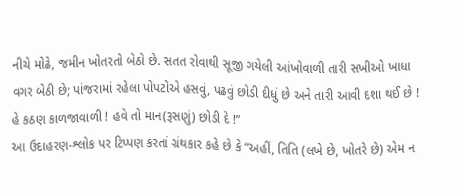નીચે મોઢે, જમીન ખોતરતો બેઠો છે. સતત રોવાથી સૂજી ગયેલી આંખોવાળી તારી સખીઓ ખાધા વગર બેઠી છે; પાંજરામાં રહેલા પોપટોએ હસવું, પઢવું છોડી દીધું છે અને તારી આવી દશા થઈ છે ! હે કઠણ કાળજાવાળી ! હવે તો માન(રૂસણું) છોડી દે !”
આ ઉદાહરણ-શ્લોક પર ટિપ્પણ કરતાં ગ્રંથકાર કહે છે કે “અહીં, તિતિ (લખે છે, ખોતરે છે) એમ ન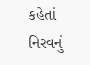કહેતાં નિરવનું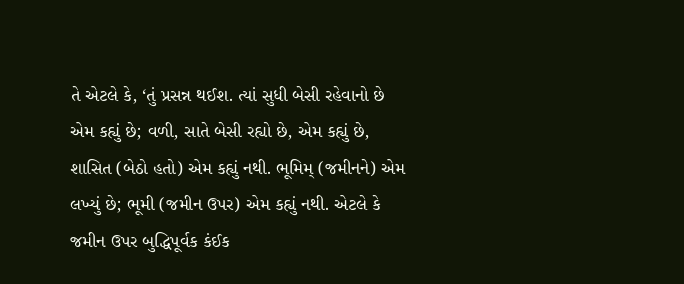તે એટલે કે, ‘તું પ્રસન્ન થઈશ. ત્યાં સુધી બેસી રહેવાનો છે એમ કહ્યું છે; વળી, સાતે બેસી રહ્યો છે, એમ કહ્યું છે, શાસિત (બેઠો હતો) એમ કહ્યું નથી. ભૂમિમ્ (જમીનને) એમ લખ્યું છે; ભૂમી (જમીન ઉપર) એમ કહ્યું નથી. એટલે કે જમીન ઉપર બુદ્ધિપૂર્વક કંઈક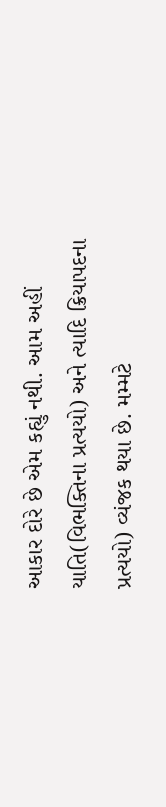આકાર દોરે છે એમ કહ્યું નથી. આમ અહીં યાતિ(વિભક્તિના પ્રત્યયો) અને ત્યાદિ ક્રિયાપદના પ્રત્યયો) વ્યંજક થયા છે. મમ્મટે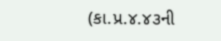(કા.પ્ર.૪.૪૩ની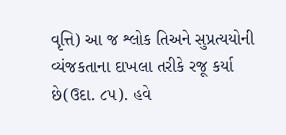વૃત્તિ) આ જ શ્લોક તિઅને સુપ્રત્યયોની વ્યંજકતાના દાખલા તરીકે રજૂ કર્યા છે(ઉદા. ૮૫). હવે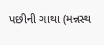પછીની ગાથા (મન્નસ્થ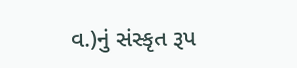વ.)નું સંસ્કૃત રૂપ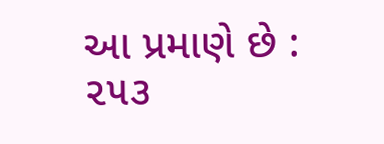આ પ્રમાણે છે :
૨૫૩